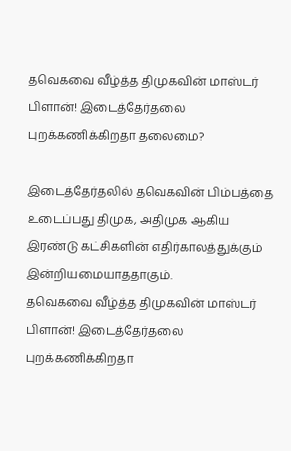தவெகவை வீழ்த்த திமுகவின் மாஸ்டர் பிளான்! இடைத்தேர்தலை புறக்கணிக்கிறதா தலைமை?

இடைத்தேர்தலில் தவெகவின் பிம்பத்தை உடைப்பது திமுக, அதிமுக ஆகிய இரண்டு கட்சிகளின் எதிர்காலத்துக்கும் இன்றியமையாததாகும்.
தவெகவை வீழ்த்த திமுகவின் மாஸ்டர் பிளான்! இடைத்தேர்தலை புறக்கணிக்கிறதா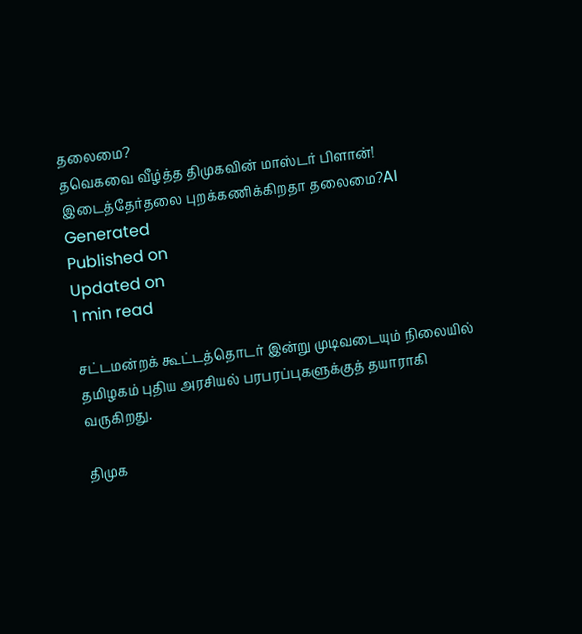தலைமை?
தவெகவை வீழ்த்த திமுகவின் மாஸ்டர் பிளான்! இடைத்தேர்தலை புறக்கணிக்கிறதா தலைமை?AI Generated
Published on
Updated on
1 min read

சட்டமன்றக் கூட்டத்தொடர் இன்று முடிவடையும் நிலையில் தமிழகம் புதிய அரசியல் பரபரப்புகளுக்குத் தயாராகி வருகிறது.

திமுக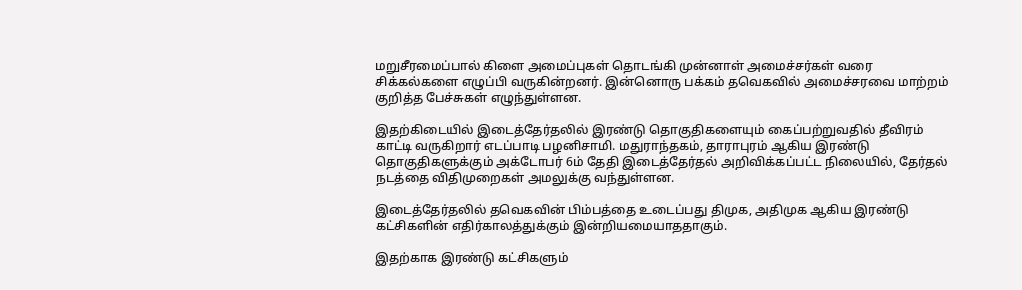மறுசீரமைப்பால் கிளை அமைப்புகள் தொடங்கி முன்னாள் அமைச்சர்கள் வரை சிக்கல்களை எழுப்பி வருகின்றனர். இன்னொரு பக்கம் தவெகவில் அமைச்சரவை மாற்றம் குறித்த பேச்சுகள் எழுந்துள்ளன.

இதற்கிடையில் இடைத்தேர்தலில் இரண்டு தொகுதிகளையும் கைப்பற்றுவதில் தீவிரம் காட்டி வருகிறார் எடப்பாடி பழனிசாமி. மதுராந்தகம், தாராபுரம் ஆகிய இரண்டு தொகுதிகளுக்கும் அக்டோபர் 6ம் தேதி இடைத்தேர்தல் அறிவிக்கப்பட்ட நிலையில், தேர்தல் நடத்தை விதிமுறைகள் அமலுக்கு வந்துள்ளன.

இடைத்தேர்தலில் தவெகவின் பிம்பத்தை உடைப்பது திமுக, அதிமுக ஆகிய இரண்டு கட்சிகளின் எதிர்காலத்துக்கும் இன்றியமையாததாகும்.

இதற்காக இரண்டு கட்சிகளும்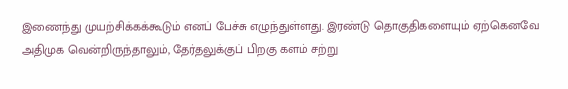இணைந்து முயற்சிக்கக்கூடும் எனப் பேச்சு எழுந்துள்ளது. இரண்டு தொகுதிகளையும் ஏற்கெனவே அதிமுக வென்றிருந்தாலும், தேர்தலுக்குப் பிறகு களம் சற்று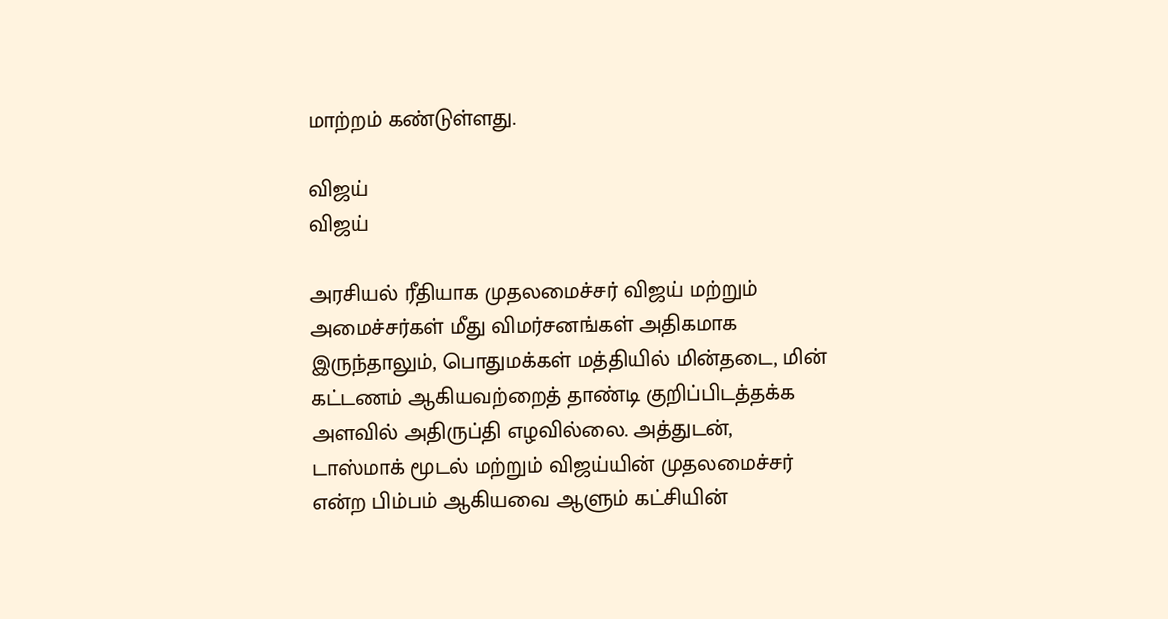மாற்றம் கண்டுள்ளது.

விஜய்
விஜய்

அரசியல் ரீதியாக முதலமைச்சர் விஜய் மற்றும் அமைச்சர்கள் மீது விமர்சனங்கள் அதிகமாக இருந்தாலும், பொதுமக்கள் மத்தியில் மின்தடை, மின் கட்டணம் ஆகியவற்றைத் தாண்டி குறிப்பிடத்தக்க அளவில் அதிருப்தி எழவில்லை. அத்துடன், டாஸ்மாக் மூடல் மற்றும் விஜய்யின் முதலமைச்சர் என்ற பிம்பம் ஆகியவை ஆளும் கட்சியின்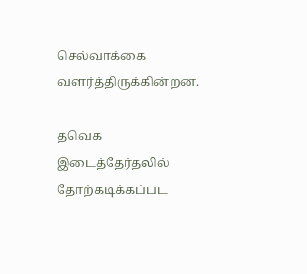செல்வாக்கை வளர்த்திருக்கின்றன.

தவெக இடைத்தேர்தலில் தோற்கடிக்கப்பட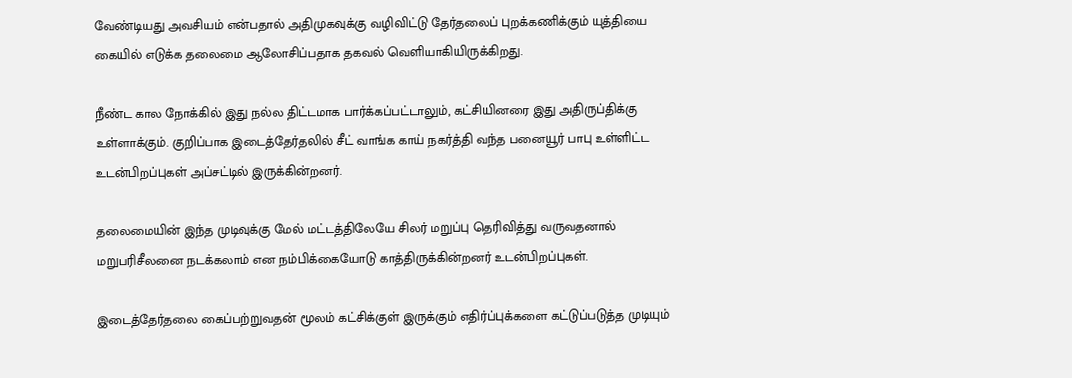வேண்டியது அவசியம் என்பதால் அதிமுகவுக்கு வழிவிட்டு தேர்தலைப் புறக்கணிக்கும் யுத்தியை கையில் எடுக்க தலைமை ஆலோசிப்பதாக தகவல் வெளியாகியிருக்கிறது.

நீண்ட கால நோக்கில் இது நல்ல திட்டமாக பார்க்கப்பட்டாலும், கட்சியினரை இது அதிருப்திக்கு உள்ளாக்கும். குறிப்பாக இடைத்தேர்தலில் சீட் வாங்க காய் நகர்த்தி வந்த பனையூர் பாபு உள்ளிட்ட உடன்பிறப்புகள் அப்சட்டில் இருக்கின்றனர்.

தலைமையின் இந்த முடிவுக்கு மேல் மட்டத்திலேயே சிலர் மறுப்பு தெரிவித்து வருவதனால் மறுபரிசீலனை நடக்கலாம் என நம்பிக்கையோடு காத்திருக்கின்றனர் உடன்பிறப்புகள்.

இடைத்தேர்தலை கைப்பற்றுவதன் மூலம் கட்சிக்குள் இருக்கும் எதிர்ப்புக்களை கட்டுப்படுத்த முடியும்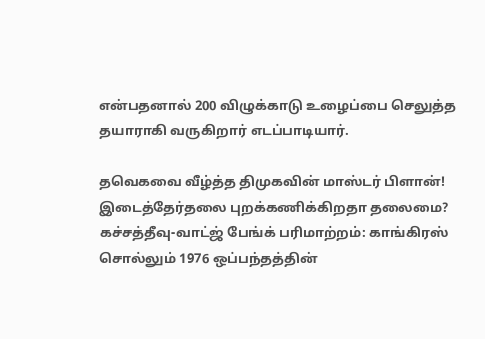என்பதனால் 200 விழுக்காடு உழைப்பை செலுத்த தயாராகி வருகிறார் எடப்பாடியார்.

தவெகவை வீழ்த்த திமுகவின் மாஸ்டர் பிளான்! இடைத்தேர்தலை புறக்கணிக்கிறதா தலைமை?
கச்சத்தீவு-வாட்ஜ் பேங்க் பரிமாற்றம்: காங்கிரஸ் சொல்லும் 1976 ஒப்பந்தத்தின்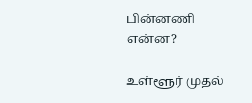பின்னணி என்ன?

உள்ளூர் முதல்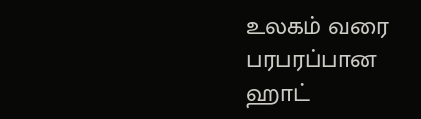உலகம் வரை பரபரப்பான ஹாட்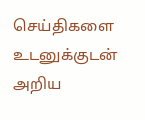செய்திகளை உடனுக்குடன் அறிய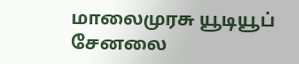மாலைமுரசு யூடியூப் சேனலை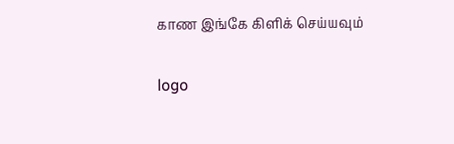காண இங்கே கிளிக் செய்யவும்

logo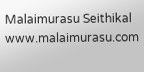Malaimurasu Seithikal
www.malaimurasu.com